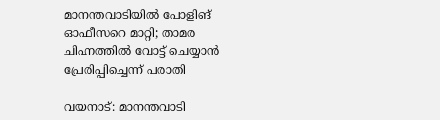മാനന്തവാടിയിൽ പോളിങ് ഓഫീസറെ മാറ്റി; താമര ചിഹ്നത്തിൽ വോട്ട് ചെയ്യാൻ പ്രേരിപ്പിച്ചെന്ന് പരാതി

വയനാട്: മാനന്തവാടി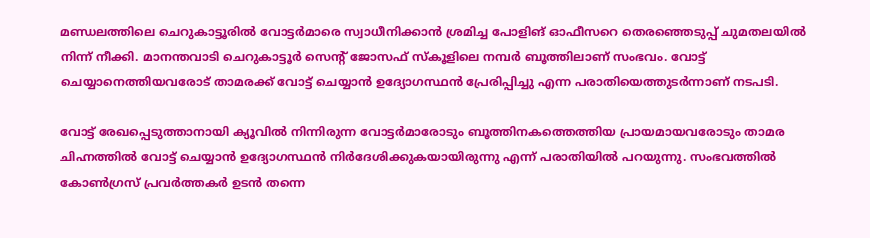മണ്ഡലത്തിലെ ചെറുകാട്ടൂരിൽ വോട്ടർമാരെ സ്വാധീനിക്കാൻ ശ്രമിച്ച പോളിങ് ഓഫീസറെ തെരഞ്ഞെടുപ്പ് ചുമതലയിൽ നിന്ന് നീക്കി. മാനന്തവാടി ചെറുകാട്ടൂർ സെന്റ് ജോസഫ് സ്കൂളിലെ നമ്പർ ബൂത്തിലാണ് സംഭവം. വോട്ട് ചെയ്യാനെത്തിയവരോട് താമരക്ക് വോട്ട് ചെയ്യാൻ ഉദ്യോഗസ്ഥൻ പ്രേരിപ്പിച്ചു എന്ന പരാതിയെത്തുടർന്നാണ് നടപടി.

വോട്ട് രേഖപ്പെടുത്താനായി ക്യൂവിൽ നിന്നിരുന്ന വോട്ടർമാരോടും ബൂത്തിനകത്തെത്തിയ പ്രായമായവരോടും താമര ചിഹ്നത്തിൽ വോട്ട് ചെയ്യാൻ ഉദ്യോഗസ്ഥൻ നിർദേശിക്കുകയായിരുന്നു എന്ന് പരാതിയിൽ പറയുന്നു. സംഭവത്തിൽ കോൺഗ്രസ് പ്രവർത്തകർ ഉടൻ തന്നെ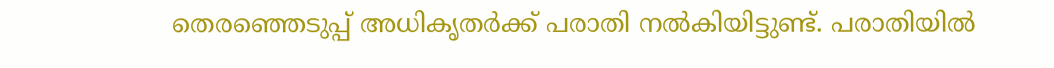തെരഞ്ഞെടുപ്പ് അധികൃതർക്ക് പരാതി നൽകിയിട്ടുണ്ട്. പരാതിയിൽ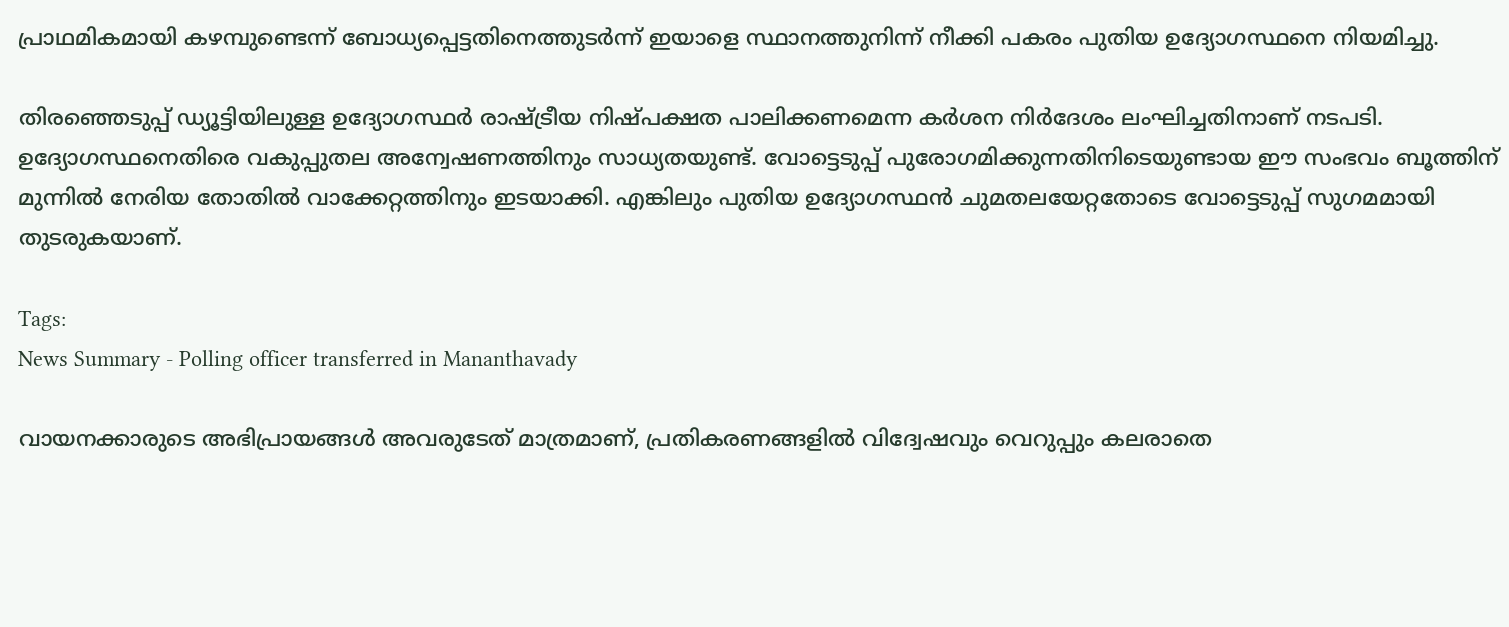പ്രാഥമികമായി കഴമ്പുണ്ടെന്ന് ബോധ്യപ്പെട്ടതിനെത്തുടർന്ന് ഇയാളെ സ്ഥാനത്തുനിന്ന് നീക്കി പകരം പുതിയ ഉദ്യോഗസ്ഥനെ നിയമിച്ചു.

തിരഞ്ഞെടുപ്പ് ഡ്യൂട്ടിയിലുള്ള ഉദ്യോഗസ്ഥർ രാഷ്ട്രീയ നിഷ്പക്ഷത പാലിക്കണമെന്ന കർശന നിർദേശം ലംഘിച്ചതിനാണ് നടപടി. ഉദ്യോഗസ്ഥനെതിരെ വകുപ്പുതല അന്വേഷണത്തിനും സാധ്യതയുണ്ട്. വോട്ടെടുപ്പ് പുരോഗമിക്കുന്നതിനിടെയുണ്ടായ ഈ സംഭവം ബൂത്തിന് മുന്നിൽ നേരിയ തോതിൽ വാക്കേറ്റത്തിനും ഇടയാക്കി. എങ്കിലും പുതിയ ഉദ്യോഗസ്ഥൻ ചുമതലയേറ്റതോടെ വോട്ടെടുപ്പ് സുഗമമായി തുടരുകയാണ്.

Tags:
News Summary - Polling officer transferred in Mananthavady

വായനക്കാരുടെ അഭിപ്രായങ്ങള്‍ അവരുടേത് മാത്രമാണ്, പ്രതികരണങ്ങളിൽ വിദ്വേഷവും വെറുപ്പും കലരാതെ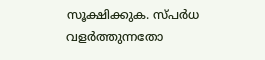സൂക്ഷിക്കുക. സ്പർധ വളർത്തുന്നതോ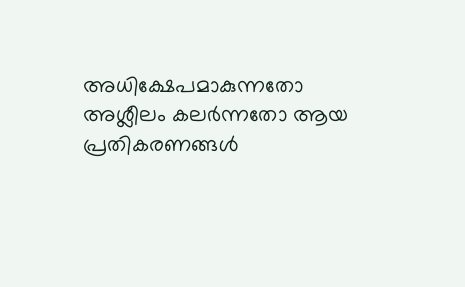അധിക്ഷേപമാകുന്നതോ അശ്ലീലം കലർന്നതോ ആയ പ്രതികരണങ്ങൾ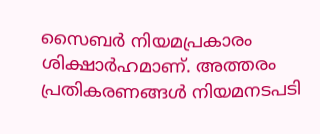സൈബർ നിയമപ്രകാരം ശിക്ഷാർഹമാണ്. അത്തരം പ്രതികരണങ്ങൾ നിയമനടപടി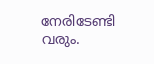നേരിടേണ്ടി വരും.